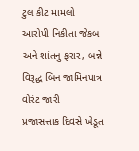ટુલ કીટ મામલો આરોપી નિકીતા જેકબ અને શાંતનુ ફરાર, બન્ને વિરૂદ્ધ બિન જામિનપાત્ર વોરંટ જારી
પ્રજાસત્તાક દિવસે ખેડૂત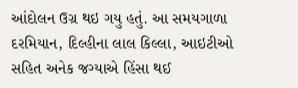આંદોલન ઉગ્ર થઇ ગયુ હતું. આ સમયગાળા દરમિયાન, દિલ્હીના લાલ કિલ્લા, આઇટીઓ સહિત અનેક જગ્યાએ હિંસા થઈ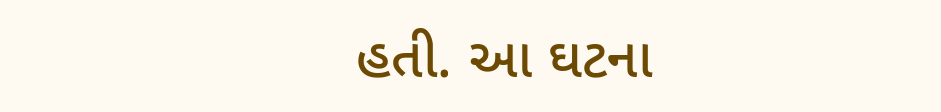હતી. આ ઘટના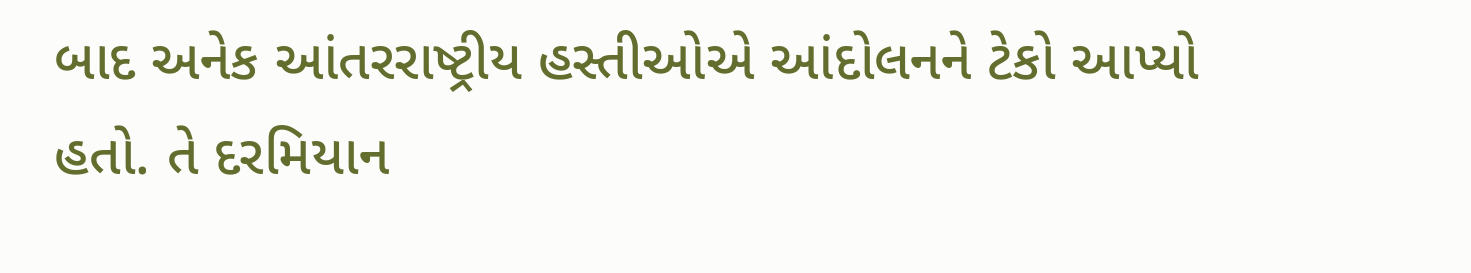બાદ અનેક આંતરરાષ્ટ્રીય હસ્તીઓએ આંદોલનને ટેકો આપ્યો હતો. તે દરમિયાન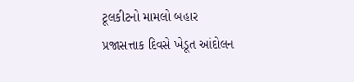ટૂલકીટનો મામલો બહાર
પ્રજાસત્તાક દિવસે ખેડૂત આંદોલન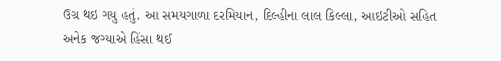ઉગ્ર થઇ ગયુ હતું. આ સમયગાળા દરમિયાન, દિલ્હીના લાલ કિલ્લા, આઇટીઓ સહિત અનેક જગ્યાએ હિંસા થઈ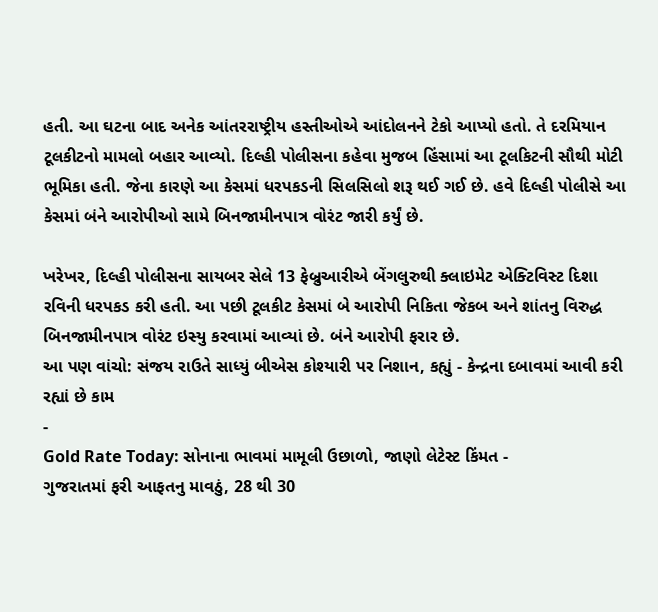હતી. આ ઘટના બાદ અનેક આંતરરાષ્ટ્રીય હસ્તીઓએ આંદોલનને ટેકો આપ્યો હતો. તે દરમિયાન ટૂલકીટનો મામલો બહાર આવ્યો. દિલ્હી પોલીસના કહેવા મુજબ હિંસામાં આ ટૂલકિટની સૌથી મોટી ભૂમિકા હતી. જેના કારણે આ કેસમાં ધરપકડની સિલસિલો શરૂ થઈ ગઈ છે. હવે દિલ્હી પોલીસે આ કેસમાં બંને આરોપીઓ સામે બિનજામીનપાત્ર વોરંટ જારી કર્યું છે.

ખરેખર, દિલ્હી પોલીસના સાયબર સેલે 13 ફેબ્રુઆરીએ બેંગલુરુથી ક્લાઇમેટ એક્ટિવિસ્ટ દિશા રવિની ધરપકડ કરી હતી. આ પછી ટૂલકીટ કેસમાં બે આરોપી નિકિતા જેકબ અને શાંતનુ વિરુદ્ધ બિનજામીનપાત્ર વોરંટ ઇસ્યુ કરવામાં આવ્યાં છે. બંને આરોપી ફરાર છે.
આ પણ વાંચો: સંજય રાઉતે સાધ્યું બીએસ કોશ્યારી પર નિશાન, કહ્યું - કેન્દ્રના દબાવમાં આવી કરી રહ્યાં છે કામ
-
Gold Rate Today: સોનાના ભાવમાં મામૂલી ઉછાળો, જાણો લેટેસ્ટ કિંમત -
ગુજરાતમાં ફરી આફતનુ માવઠું, 28 થી 30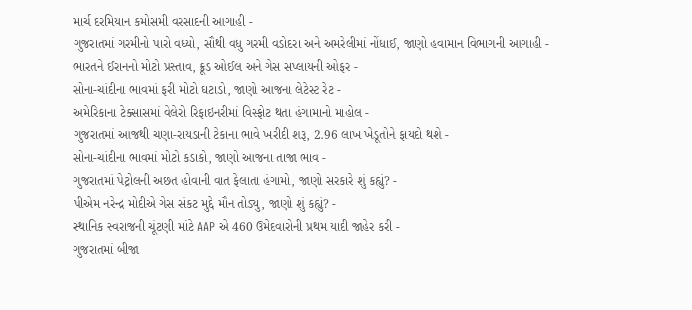માર્ચ દરમિયાન કમોસમી વરસાદની આગાહી -
ગુજરાતમાં ગરમીનો પારો વધ્યો, સૌથી વધુ ગરમી વડોદરા અને અમરેલીમાં નોંધાઈ, જાણો હવામાન વિભાગની આગાહી -
ભારતને ઈરાનનો મોટો પ્રસ્તાવ, ક્રૂડ ઓઈલ અને ગેસ સપ્લાયની ઓફર -
સોના-ચાંદીના ભાવમાં ફરી મોટો ઘટાડો, જાણો આજના લેટેસ્ટ રેટ -
અમેરિકાના ટેક્સાસમાં વેલેરો રિફાઇનરીમાં વિસ્ફોટ થતા હંગામાનો માહોલ -
ગુજરાતમાં આજથી ચણા-રાયડાની ટેકાના ભાવે ખરીદી શરૂ, 2.96 લાખ ખેડૂતોને ફાયદો થશે -
સોના-ચાંદીના ભાવમાં મોટો કડાકો, જાણો આજના તાજા ભાવ -
ગુજરાતમાં પેટ્રોલની અછત હોવાની વાત ફેલાતા હંગામો, જાણો સરકારે શું કહ્યું? -
પીએમ નરેન્દ્ર મોદીએ ગેસ સંકટ મુદ્દે મૌન તોડ્યુ, જાણો શું કહ્યું? -
સ્થાનિક સ્વરાજની ચૂંટણી માંટે AAP એ 460 ઉમેદવારોની પ્રથમ યાદી જાહેર કરી -
ગુજરાતમાં બીજા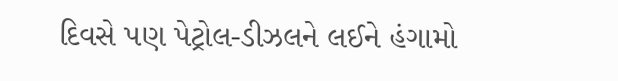દિવસે પણ પેટ્રોલ-ડીઝલને લઈને હંગામો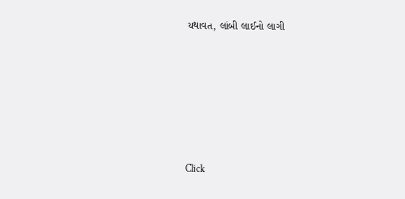યથાવત, લાંબી લાઈનો લાગી










Click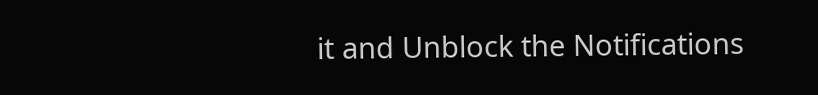it and Unblock the Notifications